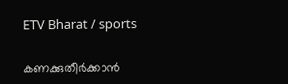ETV Bharat / sports

കണക്കുതീർക്കാൻ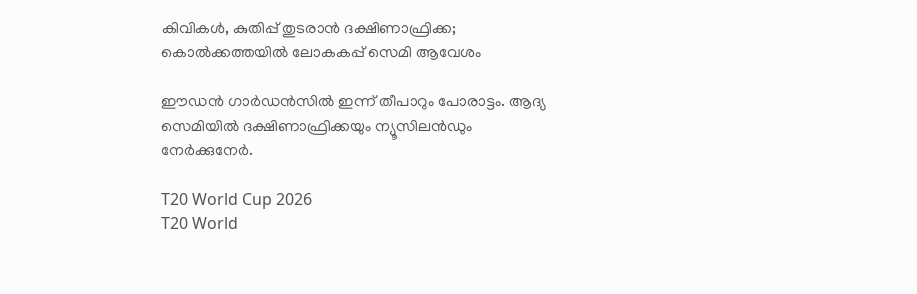കിവികൾ, കുതിപ്പ് തുടരാൻ ദക്ഷിണാഫ്രിക്ക; കൊൽക്കത്തയിൽ ലോകകപ്പ് സെമി ആവേശം

ഈഡൻ ഗാർഡൻസിൽ ഇന്ന് തീപാറും പോരാട്ടം. ആദ്യ സെമിയിൽ ദക്ഷിണാഫ്രിക്കയും ന്യൂസിലൻഡും നേർക്കുനേർ.

T20 World Cup 2026
T20 World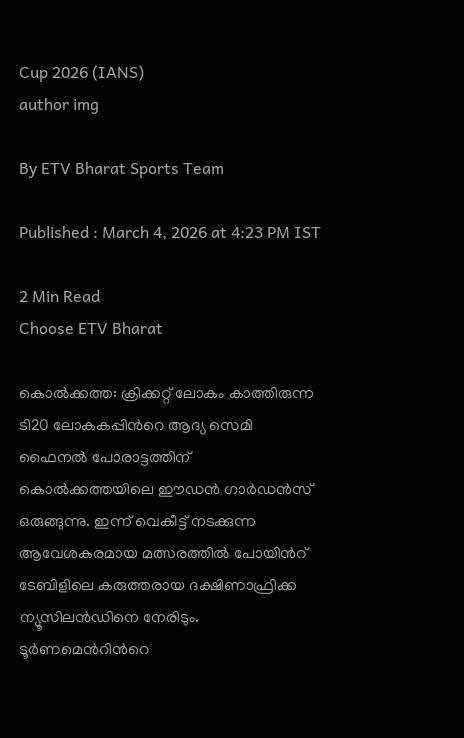Cup 2026 (IANS)
author img

By ETV Bharat Sports Team

Published : March 4, 2026 at 4:23 PM IST

2 Min Read
Choose ETV Bharat

കൊൽക്കത്ത: ക്രിക്കറ്റ് ലോകം കാത്തിരുന്ന ടി20 ലോകകപ്പിന്‍റെ ആദ്യ സെമി ഫൈനൽ പോരാട്ടത്തിന് കൊൽക്കത്തയിലെ ഈഡൻ ഗാർഡൻസ് ഒരുങ്ങുന്നു. ഇന്ന് വെകീട്ട് നടക്കുന്ന ആവേശകരമായ മത്സരത്തിൽ പോയിന്‍റ് ടേബിളിലെ കരുത്തരായ ദക്ഷിണാഫ്രിക്ക ന്യൂസിലൻഡിനെ നേരിടും. ടൂർണമെന്‍റിന്‍റെ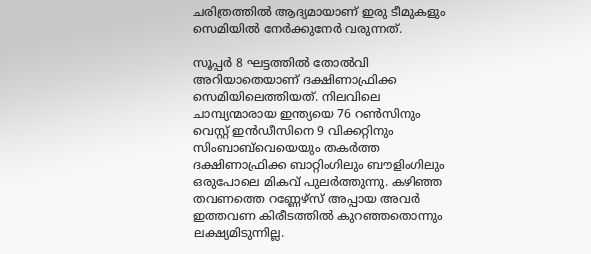ചരിത്രത്തിൽ ആദ്യമായാണ് ഇരു ടീമുകളും സെമിയിൽ നേർക്കുനേർ വരുന്നത്.

സൂപ്പർ 8 ഘട്ടത്തിൽ തോൽവി അറിയാതെയാണ് ദക്ഷിണാഫ്രിക്ക സെമിയിലെത്തിയത്. നിലവിലെ ചാമ്പ്യന്മാരായ ഇന്ത്യയെ 76 റൺസിനും വെസ്റ്റ് ഇൻഡീസിനെ 9 വിക്കറ്റിനും സിംബാബ്‌വെയെയും തകർത്ത ദക്ഷിണാഫ്രിക്ക ബാറ്റിംഗിലും ബൗളിംഗിലും ഒരുപോലെ മികവ് പുലർത്തുന്നു. കഴിഞ്ഞ തവണത്തെ റണ്ണേഴ്‌സ് അപ്പായ അവർ ഇത്തവണ കിരീടത്തിൽ കുറഞ്ഞതൊന്നും ലക്ഷ്യമിടുന്നില്ല.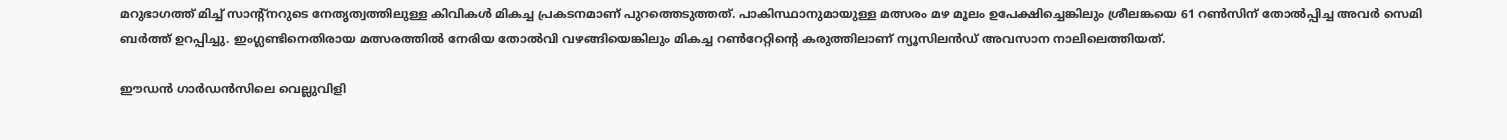മറുഭാഗത്ത് മിച്ച് സാന്‍റ്‌നറുടെ നേതൃത്വത്തിലുള്ള കിവികൾ മികച്ച പ്രകടനമാണ് പുറത്തെടുത്തത്. പാകിസ്ഥാനുമായുള്ള മത്സരം മഴ മൂലം ഉപേക്ഷിച്ചെങ്കിലും ശ്രീലങ്കയെ 61 റൺസിന് തോൽപ്പിച്ച അവർ സെമി ബർത്ത് ഉറപ്പിച്ചു. ഇംഗ്ലണ്ടിനെതിരായ മത്സരത്തിൽ നേരിയ തോൽവി വഴങ്ങിയെങ്കിലും മികച്ച റൺറേറ്റിന്‍റെ കരുത്തിലാണ് ന്യൂസിലൻഡ് അവസാന നാലിലെത്തിയത്.

ഈഡൻ ഗാർഡൻസിലെ വെല്ലുവിളി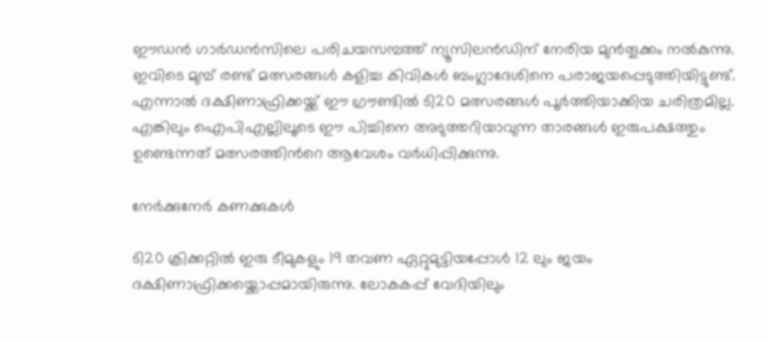ഈഡൻ ഗാർഡൻസിലെ പരിചയസമ്പത്ത് ന്യൂസിലൻഡിന് നേരിയ മുൻതൂക്കം നൽകുന്നു. ഇവിടെ മുമ്പ് രണ്ട് മത്സരങ്ങൾ കളിച്ച കിവികൾ ബംഗ്ലാദേശിനെ പരാജയപ്പെടുത്തിയിട്ടുണ്ട്. എന്നാൽ ദക്ഷിണാഫ്രിക്കയ്ക്ക് ഈ ഗ്രൗണ്ടിൽ ടി20 മത്സരങ്ങൾ പൂർത്തിയാക്കിയ ചരിത്രമില്ല. എങ്കിലും ഐപിഎല്ലിലൂടെ ഈ പിച്ചിനെ അടുത്തറിയാവുന്ന താരങ്ങൾ ഇരുപക്ഷത്തും ഉണ്ടെന്നത് മത്സരത്തിന്‍റെ ആവേശം വർധിപ്പിക്കുന്നു.

നേർക്കുനേർ കണക്കുകൾ

ടി20 ക്രിക്കറ്റിൽ ഇരു ടീമുകളും 19 തവണ ഏറ്റുമുട്ടിയപ്പോൾ 12 ലും ജയം ദക്ഷിണാഫ്രിക്കയ്ക്കൊപ്പമായിരുന്നു. ലോകകപ്പ് വേദിയിലും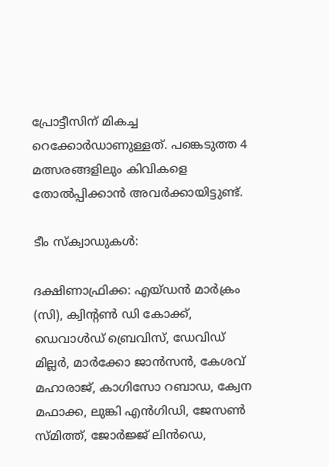പ്രോട്ടീസിന് മികച്ച റെക്കോർഡാണുള്ളത്. പങ്കെടുത്ത 4 മത്സരങ്ങളിലും കിവികളെ തോൽപ്പിക്കാൻ അവർക്കായിട്ടുണ്ട്.

ടീം സ്ക്വാഡുകൾ:

ദക്ഷിണാഫ്രിക്ക: എയ്‌ഡന്‍ മാർക്രം (സി), ക്വിന്‍റണ്‍ ഡി കോക്ക്, ഡെവാൾഡ് ബ്രെവിസ്, ഡേവിഡ് മില്ലർ, മാർക്കോ ജാൻസൻ, കേശവ് മഹാരാജ്, കാഗിസോ റബാഡ, ക്വേന മഫാക്ക, ലുങ്കി എൻഗിഡി, ജേസൺ സ്മിത്ത്, ജോർജ്ജ് ലിൻഡെ,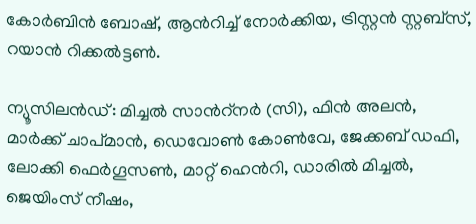കോർബിൻ ബോഷ്, ആൻറിച്ച് നോർക്കിയ, ട്രിസ്റ്റൻ സ്റ്റബ്‌സ്, റയാൻ റിക്കൽട്ടൺ.

ന്യൂസിലൻഡ്: മിച്ചൽ സാന്‍റ്‌നര്‍ (സി), ഫിൻ അലൻ, മാർക്ക് ചാപ്മാൻ, ഡെവോൺ കോൺവേ, ജേക്കബ് ഡഫി, ലോക്കി ഫെർഗൂസൺ, മാറ്റ് ഹെൻറി, ഡാരിൽ മിച്ചൽ, ജെയിംസ് നീഷം,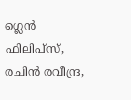ഗ്ലെൻ ഫിലിപ്‌സ്, രചിൻ രവീന്ദ്ര,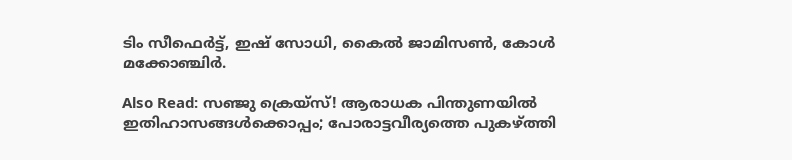ടിം സീഫെർട്ട്, ഇഷ് സോധി, കൈൽ ജാമിസൺ, കോൾ മക്കോഞ്ചിർ.

Also Read: സഞ്ജു ക്രെയ്‌സ്! ആരാധക പിന്തുണയിൽ ഇതിഹാസങ്ങൾക്കൊപ്പം; പോരാട്ടവീര്യത്തെ പുകഴ്ത്തി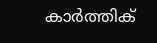കാർത്തിക്